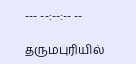--- --:--:-- --

தருமபுரியில்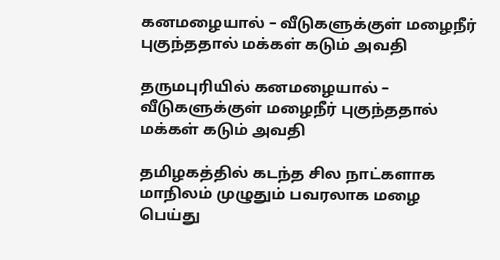கனமழையால் – வீடுகளுக்குள் மழைநீர் புகுந்ததால் மக்கள் கடும் அவதி

தருமபுரியில் கனமழையால் – வீடுகளுக்குள் மழைநீர் புகுந்ததால் மக்கள் கடும் அவதி

தமிழகத்தில் கடந்த சில நாட்களாக மாநிலம் முழுதும் பவரலாக மழை பெய்து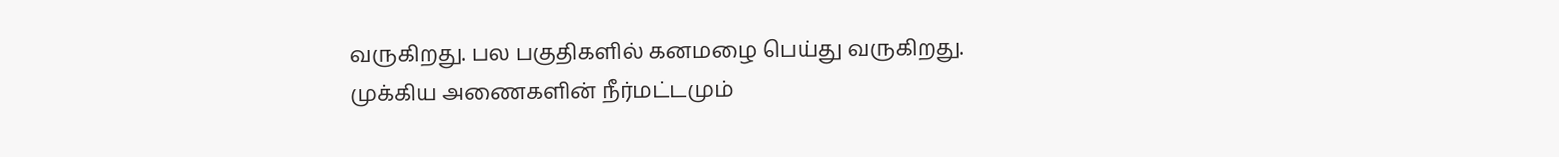வருகிறது. பல பகுதிகளில் கனமழை பெய்து வருகிறது. முக்கிய அணைகளின் நீர்மட்டமும்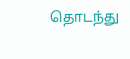தொடந்து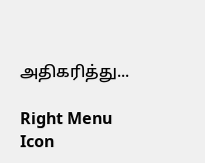அதிகரித்து...

Right Menu Icon